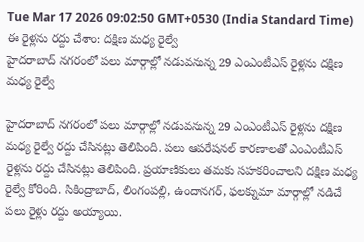Tue Mar 17 2026 09:02:50 GMT+0530 (India Standard Time)
ఈ రైళ్లను రద్దు చేశాం: దక్షిణ మధ్య రైల్వే
హైదరాబాద్ నగరంలో పలు మార్గాల్లో నడువనున్న 29 ఎంఎంటీఎస్ రైళ్లను దక్షిణ మధ్య రైల్వే

హైదరాబాద్ నగరంలో పలు మార్గాల్లో నడువనున్న 29 ఎంఎంటీఎస్ రైళ్లను దక్షిణ మధ్య రైల్వే రద్దు చేసినట్లు తెలిపింది. పలు ఆపరేషనల్ కారణాలతో ఎంఎంటీఎస్ రైళ్లను రద్దు చేసినట్లు తెలిపింది. ప్రయాణికులు తమకు సహకరించాలని దక్షిణ మధ్య రైల్వే కోరింది. సికింద్రాబాద్, లింగంపల్లి, ఉందానగర్, ఫలక్నుమా మార్గాల్లో నడిచే పలు రైళ్లు రద్దు అయ్యాయి.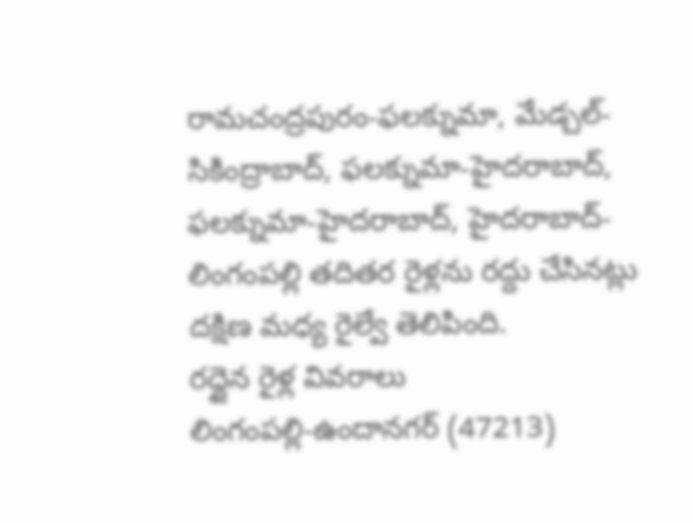రామచంద్రపురం-ఫలక్నుమా, మేడ్చల్-సికింద్రాబాద్, ఫలక్నుమా-హైదరాబాద్, ఫలక్నుమా-హైదరాబాద్, హైదరాబాద్-లింగంపల్లి తదితర రైళ్లను రద్దు చేసినట్లు దక్షిణ మధ్య రైల్వే తెలిపింది.
రద్దైన రైళ్ల వివరాలు
లింగంపల్లి-ఉందానగర్ (47213)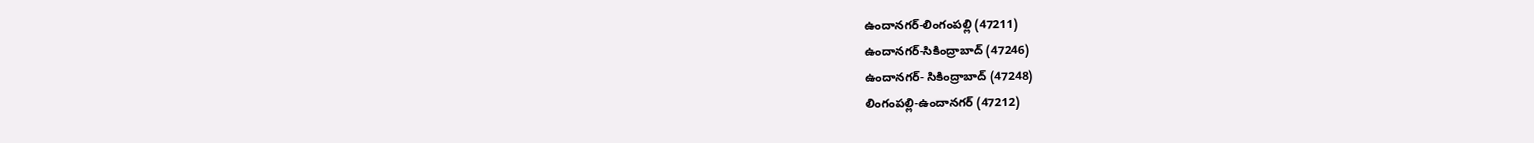ఉందానగర్-లింగంపల్లి (47211)
ఉందానగర్-సికింద్రాబాద్ (47246)
ఉందానగర్- సికింద్రాబాద్ (47248)
లింగంపల్లి-ఉందానగర్ (47212)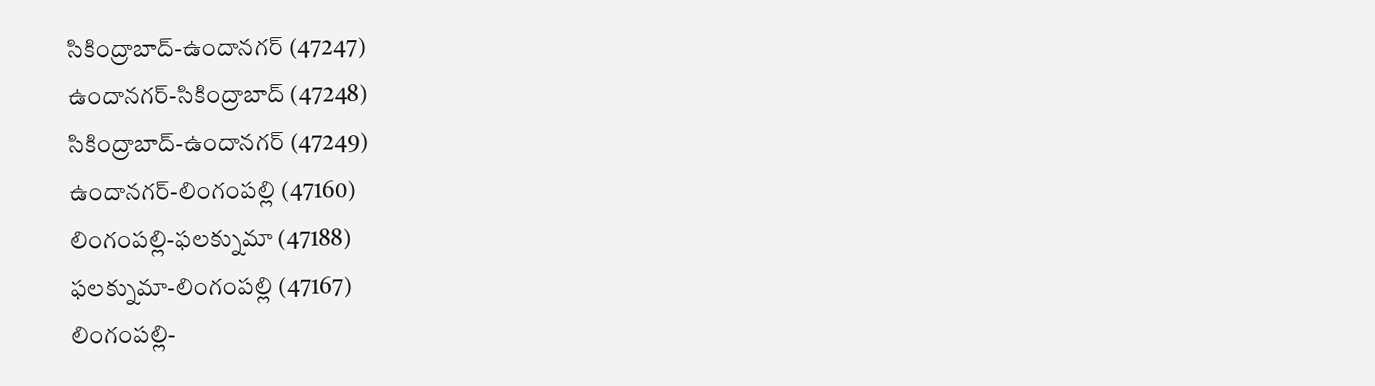సికింద్రాబాద్-ఉందానగర్ (47247)
ఉందానగర్-సికింద్రాబాద్ (47248)
సికింద్రాబాద్-ఉందానగర్ (47249)
ఉందానగర్-లింగంపల్లి (47160)
లింగంపల్లి-ఫలక్నుమా (47188)
ఫలక్నుమా-లింగంపల్లి (47167)
లింగంపల్లి-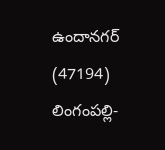ఉందానగర్ (47194)
లింగంపల్లి-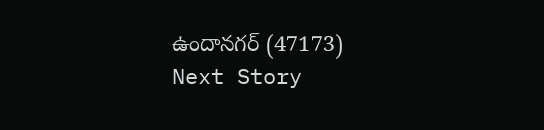ఉందానగర్ (47173)
Next Story